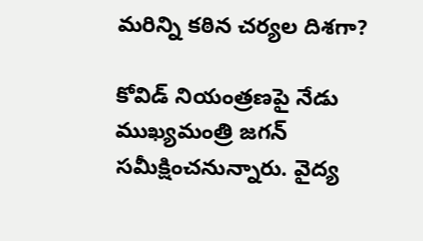మరిన్ని కఠిన చర్యల దిశగా?

కోవిడ్ నియంత్రణపై నేడు ముఖ్యమంత్రి జగన్ సమీక్షించనున్నారు. వైద్య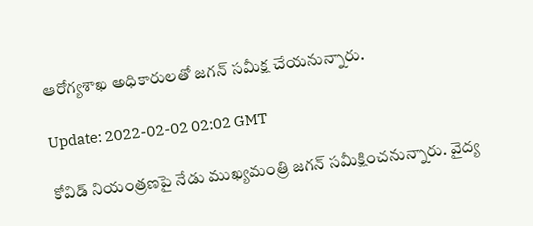ఆరోగ్యశాఖ అధికారులతో జగన్ సమీక్ష చేయనున్నారు.

Update: 2022-02-02 02:02 GMT

కోవిడ్ నియంత్రణపై నేడు ముఖ్యమంత్రి జగన్ సమీక్షించనున్నారు. వైద్య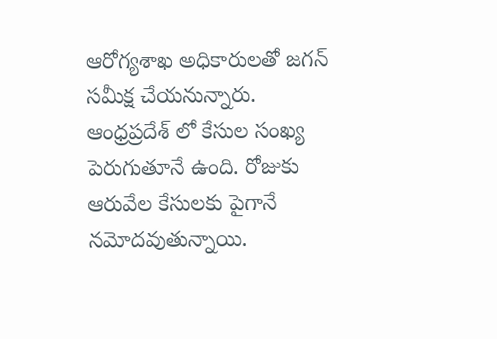ఆరోగ్యశాఖ అధికారులతో జగన్ సమీక్ష చేయనున్నారు. ఆంధ్రప్రదేశ్ లో కేసుల సంఖ్య పెరుగుతూనే ఉంది. రోజుకు ఆరువేల కేసులకు పైగానే నమోదవుతున్నాయి.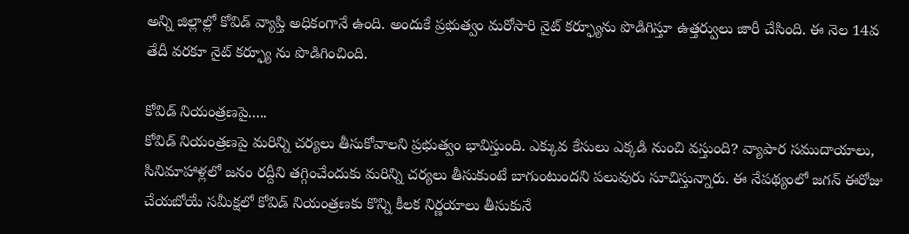అన్ని జిల్లాల్లో కోవిడ్ వ్యాప్తి అధికంగానే ఉంది. అందుకే ప్రభుత్వం మరోసారి నైట్ కర్ఫ్యూను పొడిగిస్తూ ఉత్తర్వులు జారీ చేసింది. ఈ నెల 14వ తేదీ వరకూ నైట్ కర్ఫ్యూ ను పొడిగించింది.

కోవిడ్ నియంత్రణపై.....
కోవిడ్ నియంత్రణపై మరిన్ని చర్యలు తీసుకోవాలని ప్రభుత్వం భావిస్తుంది. ఎక్కువ కేసులు ఎక్కడి నుంచి వస్తుంది? వ్యాపార సముదాయాలు, సినిమాహాళ్లలో జనం రద్దీని తగ్గించేందుకు మరిన్ని చర్యలు తీసుకుంటే బాగుంటుందని పలువురు సూచిస్తున్నారు. ఈ నేపథ్యంలో జగన్ ఈరోజు చేయబోయే సమీక్షలో కోవిడ్ నియంత్రణకు కొన్ని కీలక నిర్ణయాలు తీసుకునే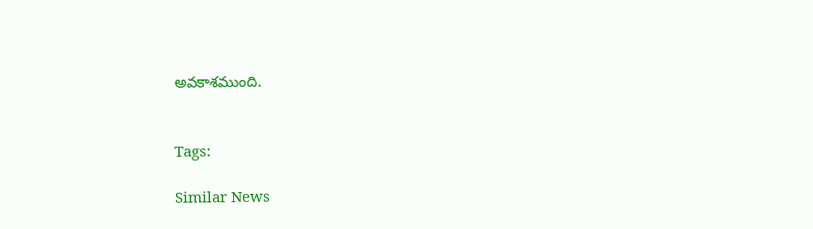అవకాశముంది.


Tags:

Similar News